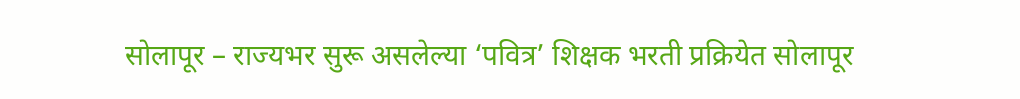सोलापूर – राज्यभर सुरू असलेल्या ‘पवित्र’ शिक्षक भरती प्रक्रियेत सोलापूर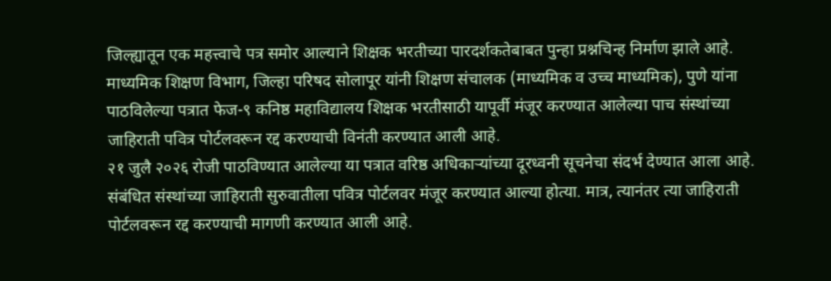जिल्ह्यातून एक महत्त्वाचे पत्र समोर आल्याने शिक्षक भरतीच्या पारदर्शकतेबाबत पुन्हा प्रश्नचिन्ह निर्माण झाले आहे. माध्यमिक शिक्षण विभाग, जिल्हा परिषद सोलापूर यांनी शिक्षण संचालक (माध्यमिक व उच्च माध्यमिक), पुणे यांना पाठविलेल्या पत्रात फेज-९ कनिष्ठ महाविद्यालय शिक्षक भरतीसाठी यापूर्वी मंजूर करण्यात आलेल्या पाच संस्थांच्या जाहिराती पवित्र पोर्टलवरून रद्द करण्याची विनंती करण्यात आली आहे.
२१ जुलै २०२६ रोजी पाठविण्यात आलेल्या या पत्रात वरिष्ठ अधिकाऱ्यांच्या दूरध्वनी सूचनेचा संदर्भ देण्यात आला आहे. संबंधित संस्थांच्या जाहिराती सुरुवातीला पवित्र पोर्टलवर मंजूर करण्यात आल्या होत्या. मात्र, त्यानंतर त्या जाहिराती पोर्टलवरून रद्द करण्याची मागणी करण्यात आली आहे.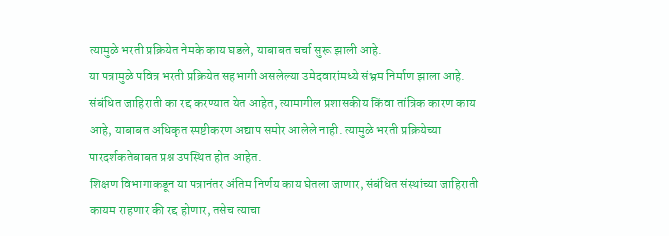त्यामुळे भरती प्रक्रियेत नेमके काय घडले, याबाबत चर्चा सुरू झाली आहे.
या पत्रामुळे पवित्र भरती प्रक्रियेत सहभागी असलेल्या उमेदवारांमध्ये संभ्रम निर्माण झाला आहे. संबंधित जाहिराती का रद्द करण्यात येत आहेत, त्यामागील प्रशासकीय किंवा तांत्रिक कारण काय आहे, याबाबत अधिकृत स्पष्टीकरण अद्याप समोर आलेले नाही. त्यामुळे भरती प्रक्रियेच्या पारदर्शकतेबाबत प्रश्न उपस्थित होत आहेत.
शिक्षण विभागाकडून या पत्रानंतर अंतिम निर्णय काय घेतला जाणार, संबंधित संस्थांच्या जाहिराती कायम राहणार की रद्द होणार, तसेच त्याचा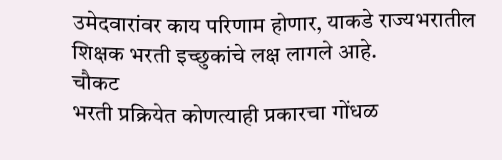उमेदवारांवर काय परिणाम होणार, याकडे राज्यभरातील शिक्षक भरती इच्छुकांचे लक्ष लागले आहे.
चौकट
भरती प्रक्रियेत कोणत्याही प्रकारचा गोंधळ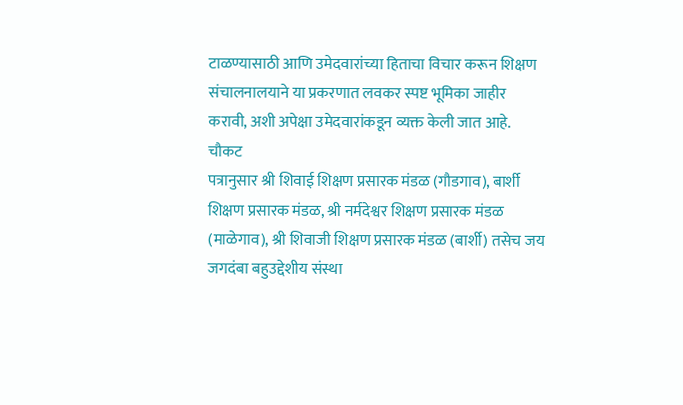टाळण्यासाठी आणि उमेदवारांच्या हिताचा विचार करून शिक्षण संचालनालयाने या प्रकरणात लवकर स्पष्ट भूमिका जाहीर करावी, अशी अपेक्षा उमेदवारांकडून व्यक्त केली जात आहे.
चौकट
पत्रानुसार श्री शिवाई शिक्षण प्रसारक मंडळ (गौडगाव), बार्शी शिक्षण प्रसारक मंडळ, श्री नर्मदेश्वर शिक्षण प्रसारक मंडळ (माळेगाव), श्री शिवाजी शिक्षण प्रसारक मंडळ (बार्शी) तसेच जय जगदंबा बहुउद्देशीय संस्था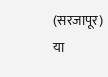(सरजापूर) या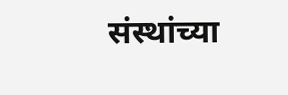संस्थांच्या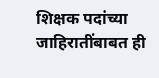शिक्षक पदांच्या जाहिरातींबाबत ही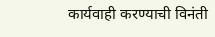कार्यवाही करण्याची विनंती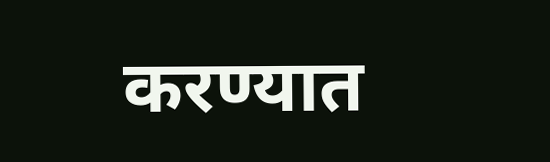करण्यात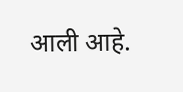आली आहे.